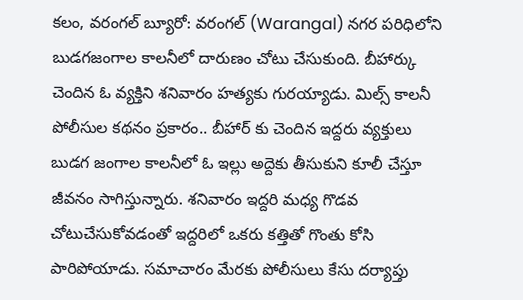కలం, వరంగల్ బ్యూరో: వరంగల్ (Warangal) నగర పరిధిలోని బుడగజంగాల కాలనీలో దారుణం చోటు చేసుకుంది. బీహార్కు చెందిన ఓ వ్యక్తిని శనివారం హత్యకు గురయ్యాడు. మిల్స్ కాలనీ పోలీసుల కథనం ప్రకారం.. బీహార్ కు చెందిన ఇద్దరు వ్యక్తులు బుడగ జంగాల కాలనీలో ఓ ఇల్లు అద్దెకు తీసుకుని కూలీ చేస్తూ జీవనం సాగిస్తున్నారు. శనివారం ఇద్దరి మధ్య గొడవ చోటుచేసుకోవడంతో ఇద్దరిలో ఒకరు కత్తితో గొంతు కోసి పారిపోయాడు. సమాచారం మేరకు పోలీసులు కేసు దర్యాప్తు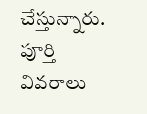చేస్తున్నారు. పూర్తి వివరాలు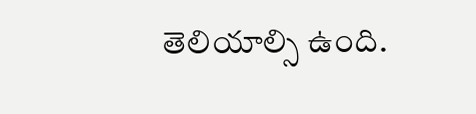తెలియాల్సి ఉంది.